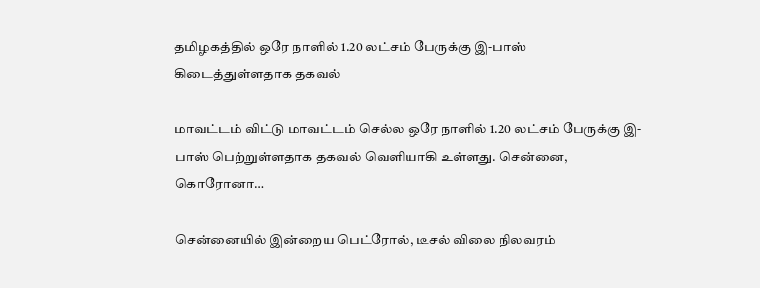தமிழகத்தில் ஒரே நாளில் 1.20 லட்சம் பேருக்கு இ-பாஸ் கிடைத்துள்ளதாக தகவல்

மாவட்டம் விட்டு மாவட்டம் செல்ல ஒரே நாளில் 1.20 லட்சம் பேருக்கு இ-பாஸ் பெற்றுள்ளதாக தகவல் வெளியாகி உள்ளது. சென்னை, கொரோனா…

சென்னையில் இன்றைய பெட்ரோல், டீசல் விலை நிலவரம்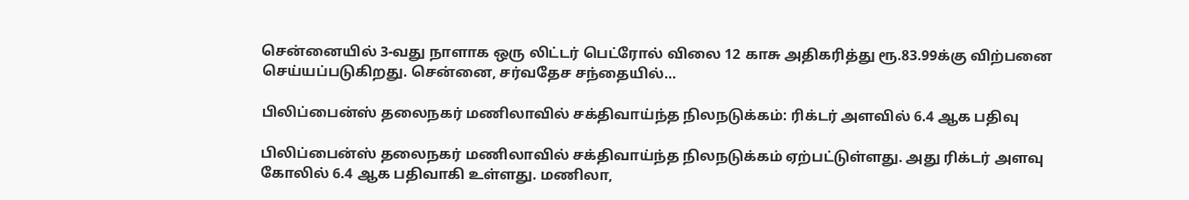சென்னையில் 3-வது நாளாக ஒரு லிட்டர் பெட்ரோல் விலை 12 காசு அதிகரித்து ரூ.83.99க்கு விற்பனை செய்யப்படுகிறது. சென்னை, சர்வதேச சந்தையில்…

பிலிப்பைன்ஸ் தலைநகர் மணிலாவில் சக்திவாய்ந்த நிலநடுக்கம்: ரிக்டர் அளவில் 6.4 ஆக பதிவு

பிலிப்பைன்ஸ் தலைநகர் மணிலாவில் சக்திவாய்ந்த நிலநடுக்கம் ஏற்பட்டுள்ளது. அது ரிக்டர் அளவு கோலில் 6.4 ஆக பதிவாகி உள்ளது. மணிலா,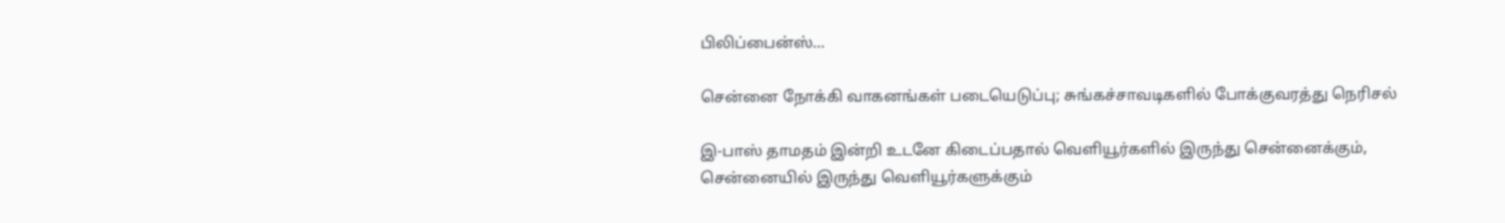பிலிப்பைன்ஸ்…

சென்னை நோக்கி வாகனங்கள் படையெடுப்பு; சுங்கச்சாவடிகளில் போக்குவரத்து நெரிசல்

இ-பாஸ் தாமதம் இன்றி உடனே கிடைப்பதால் வெளியூர்களில் இருந்து சென்னைக்கும், சென்னையில் இருந்து வெளியூர்களுக்கும்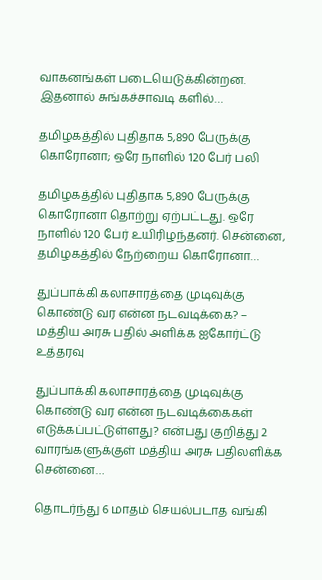வாகனங்கள் படையெடுக்கின்றன. இதனால் சுங்கச்சாவடி களில்…

தமிழகத்தில் புதிதாக 5,890 பேருக்கு கொரோனா; ஒரே நாளில் 120 பேர் பலி

தமிழகத்தில் புதிதாக 5,890 பேருக்கு கொரோனா தொற்று ஏற்பட்டது. ஒரே நாளில் 120 பேர் உயிரிழந்தனர். சென்னை, தமிழகத்தில் நேற்றைய கொரோனா…

துப்பாக்கி கலாசாரத்தை முடிவுக்கு கொண்டு வர என்ன நடவடிக்கை? – மத்திய அரசு பதில் அளிக்க ஐகோர்ட்டு உத்தரவு

துப்பாக்கி கலாசாரத்தை முடிவுக்கு கொண்டு வர என்ன நடவடிக்கைகள் எடுக்கப்பட்டுள்ளது? என்பது குறித்து 2 வாரங்களுக்குள் மத்திய அரசு பதிலளிக்க சென்னை…

தொடர்ந்து 6 மாதம் செயல்படாத வங்கி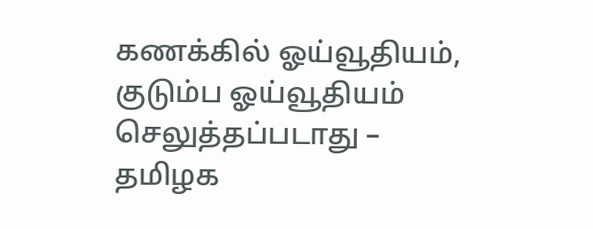கணக்கில் ஓய்வூதியம், குடும்ப ஓய்வூதியம் செலுத்தப்படாது – தமிழக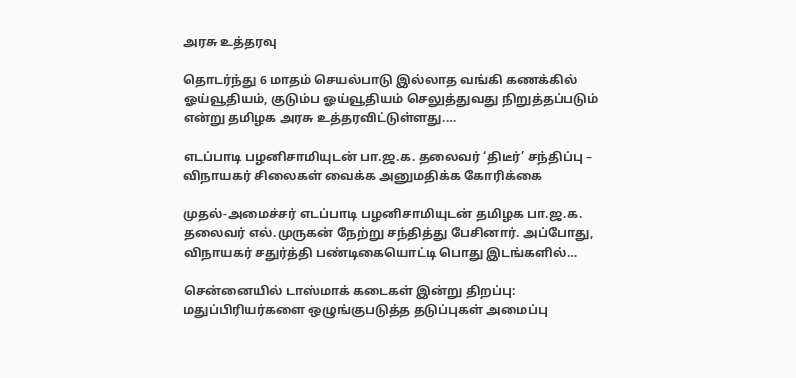அரசு உத்தரவு

தொடர்ந்து 6 மாதம் செயல்பாடு இல்லாத வங்கி கணக்கில் ஓய்வூதியம், குடும்ப ஓய்வூதியம் செலுத்துவது நிறுத்தப்படும் என்று தமிழக அரசு உத்தரவிட்டுள்ளது.…

எடப்பாடி பழனிசாமியுடன் பா.ஜ.க. தலைவர் ‘திடீர்’ சந்திப்பு – விநாயகர் சிலைகள் வைக்க அனுமதிக்க கோரிக்கை

முதல்-அமைச்சர் எடப்பாடி பழனிசாமியுடன் தமிழக பா.ஜ.க. தலைவர் எல்.முருகன் நேற்று சந்தித்து பேசினார். அப்போது, விநாயகர் சதுர்த்தி பண்டிகையொட்டி பொது இடங்களில்…

சென்னையில் டாஸ்மாக் கடைகள் இன்று திறப்பு: மதுப்பிரியர்களை ஒழுங்குபடுத்த தடுப்புகள் அமைப்பு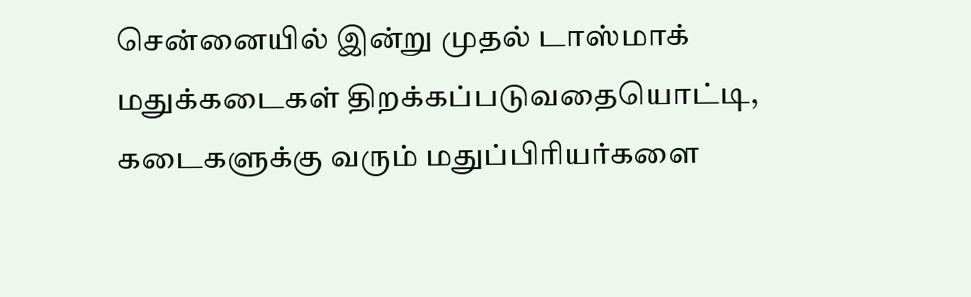சென்னையில் இன்று முதல் டாஸ்மாக் மதுக்கடைகள் திறக்கப்படுவதையொட்டி, கடைகளுக்கு வரும் மதுப்பிரியர்களை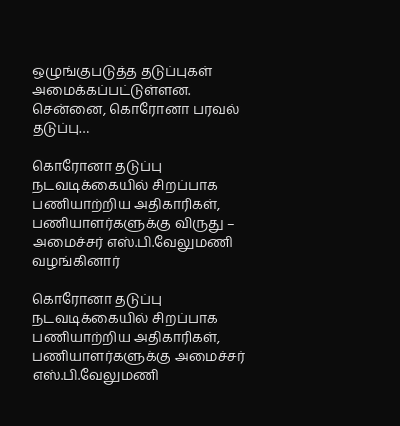ஒழுங்குபடுத்த தடுப்புகள் அமைக்கப்பட்டுள்ளன. சென்னை, கொரோனா பரவல் தடுப்பு…

கொரோனா தடுப்பு நடவடிக்கையில் சிறப்பாக பணியாற்றிய அதிகாரிகள், பணியாளர்களுக்கு விருது – அமைச்சர் எஸ்.பி.வேலுமணி வழங்கினார்

கொரோனா தடுப்பு நடவடிக்கையில் சிறப்பாக பணியாற்றிய அதிகாரிகள், பணியாளர்களுக்கு அமைச்சர் எஸ்.பி.வேலுமணி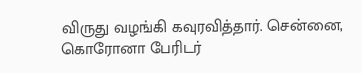விருது வழங்கி கவுரவித்தார். சென்னை, கொரோனா பேரிடர்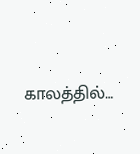காலத்தில்…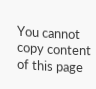You cannot copy content of this page